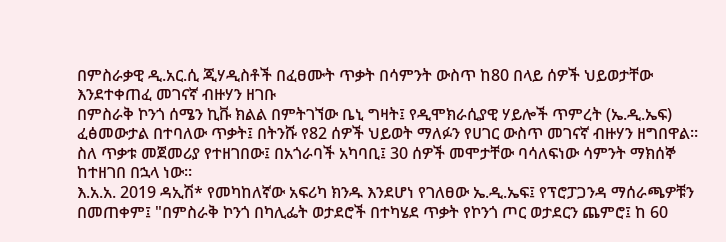በምስራቃዊ ዲ.አር.ሲ ጂሃዲስቶች በፈፀሙት ጥቃት በሳምንት ውስጥ ከ80 በላይ ሰዎች ህይወታቸው እንደተቀጠፈ መገናኛ ብዙሃን ዘገቡ
በምስራቅ ኮንጎ ሰሜን ኪቩ ክልል በምትገኘው ቤኒ ግዛት፤ የዲሞክራሲያዊ ሃይሎች ጥምረት (ኤ.ዲ.ኤፍ) ፈፅመውታል በተባለው ጥቃት፤ በትንሹ የ82 ሰዎች ህይወት ማለፉን የሀገር ውስጥ መገናኛ ብዙሃን ዘግበዋል።
ስለ ጥቃቱ መጀመሪያ የተዘገበው፤ በአጎራባች አካባቢ፤ 30 ሰዎች መሞታቸው ባሳለፍነው ሳምንት ማክሰኞ ከተዘገበ በኋላ ነው።
እ.አ.አ. 2019 ዳኢሽ* የመካከለኛው አፍሪካ ክንዱ እንደሆነ የገለፀው ኤ.ዲ.ኤፍ፤ የፕሮፓጋንዳ ማሰራጫዎቹን በመጠቀም፤ "በምስራቅ ኮንጎ በካሊፌት ወታደሮች በተካሄደ ጥቃት የኮንጎ ጦር ወታደርን ጨምሮ፤ ከ 60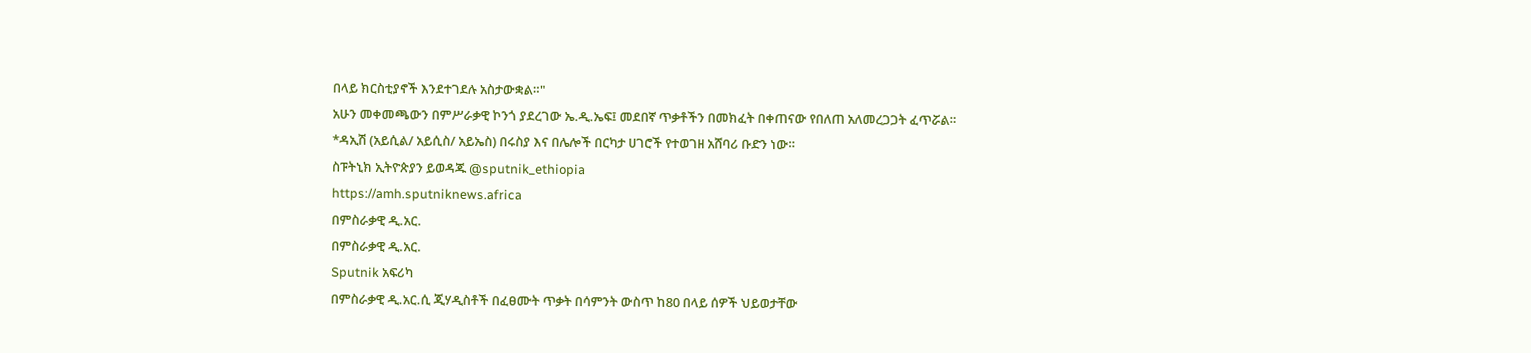በላይ ክርስቲያኖች እንደተገደሉ አስታውቋል።"
አሁን መቀመጫውን በምሥራቃዊ ኮንጎ ያደረገው ኤ.ዲ.ኤፍ፤ መደበኛ ጥቃቶችን በመክፈት በቀጠናው የበለጠ አለመረጋጋት ፈጥሯል።
*ዳኢሽ (አይሲል/ አይሲስ/ አይኤስ) በሩስያ እና በሌሎች በርካታ ሀገሮች የተወገዘ አሸባሪ ቡድን ነው።
ስፑትኒክ ኢትዮጵያን ይወዳጁ @sputnik_ethiopia
https://amh.sputniknews.africa
በምስራቃዊ ዲ.አር.
በምስራቃዊ ዲ.አር.
Sputnik አፍሪካ
በምስራቃዊ ዲ.አር.ሲ ጂሃዲስቶች በፈፀሙት ጥቃት በሳምንት ውስጥ ከ80 በላይ ሰዎች ህይወታቸው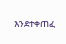እንደተቀጠፈ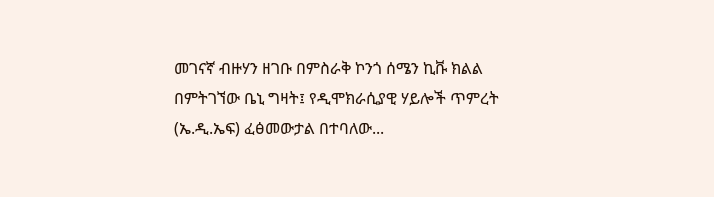መገናኛ ብዙሃን ዘገቡ በምስራቅ ኮንጎ ሰሜን ኪቩ ክልል በምትገኘው ቤኒ ግዛት፤ የዲሞክራሲያዊ ሃይሎች ጥምረት (ኤ.ዲ.ኤፍ) ፈፅመውታል በተባለው...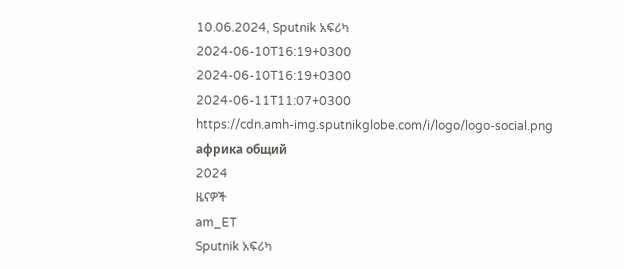10.06.2024, Sputnik አፍሪካ
2024-06-10T16:19+0300
2024-06-10T16:19+0300
2024-06-11T11:07+0300
https://cdn.amh-img.sputnikglobe.com/i/logo/logo-social.png
африка общий
2024
ዜናዎች
am_ET
Sputnik አፍሪካ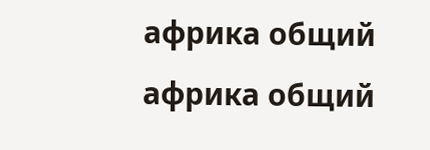африка общий
африка общий